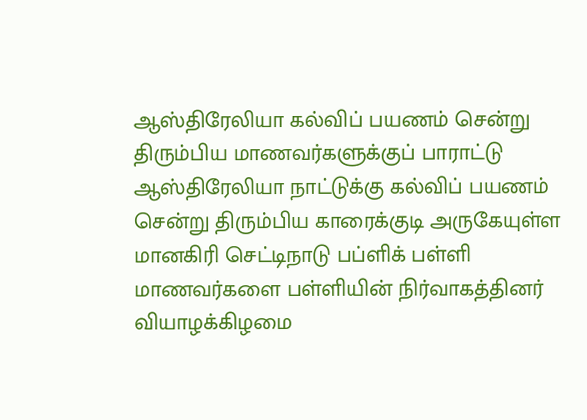ஆஸ்திரேலியா கல்விப் பயணம் சென்று திரும்பிய மாணவர்களுக்குப் பாராட்டு
ஆஸ்திரேலியா நாட்டுக்கு கல்விப் பயணம் சென்று திரும்பிய காரைக்குடி அருகேயுள்ள மானகிரி செட்டிநாடு பப்ளிக் பள்ளி மாணவர்களை பள்ளியின் நிர்வாகத்தினர் வியாழக்கிழமை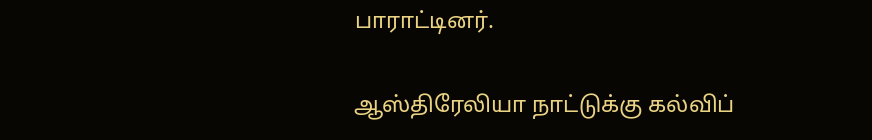பாராட்டினர்.

ஆஸ்திரேலியா நாட்டுக்கு கல்விப்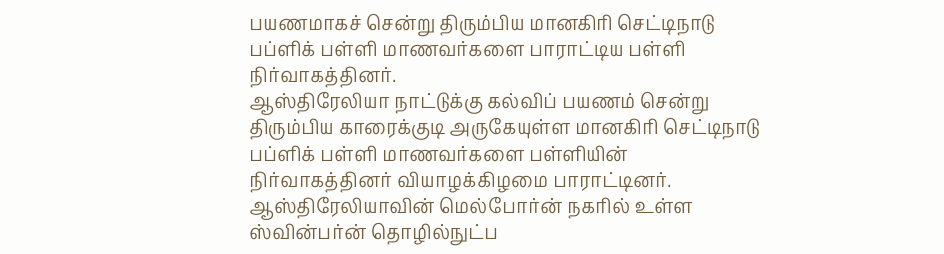பயணமாகச் சென்று திரும்பிய மானகிரி செட்டிநாடு பப்ளிக் பள்ளி மாணவர்களை பாராட்டிய பள்ளி நிர்வாகத்தினர்.
ஆஸ்திரேலியா நாட்டுக்கு கல்விப் பயணம் சென்று திரும்பிய காரைக்குடி அருகேயுள்ள மானகிரி செட்டிநாடு பப்ளிக் பள்ளி மாணவர்களை பள்ளியின் நிர்வாகத்தினர் வியாழக்கிழமை பாராட்டினர்.
ஆஸ்திரேலியாவின் மெல்போர்ன் நகரில் உள்ள ஸ்வின்பர்ன் தொழில்நுட்ப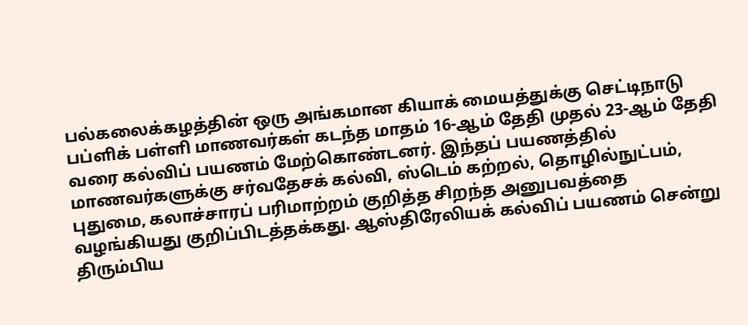பல்கலைக்கழத்தின் ஒரு அங்கமான கியாக் மையத்துக்கு செட்டிநாடு பப்ளிக் பள்ளி மாணவர்கள் கடந்த மாதம் 16-ஆம் தேதி முதல் 23-ஆம் தேதி வரை கல்விப் பயணம் மேற்கொண்டனர். இந்தப் பயணத்தில் மாணவர்களுக்கு சர்வதேசக் கல்வி, ஸ்டெம் கற்றல், தொழில்நுட்பம், புதுமை, கலாச்சாரப் பரிமாற்றம் குறித்த சிறந்த அனுபவத்தை வழங்கியது குறிப்பிடத்தக்கது. ஆஸ்திரேலியக் கல்விப் பயணம் சென்று திரும்பிய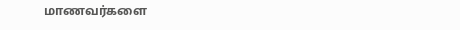மாணவர்களை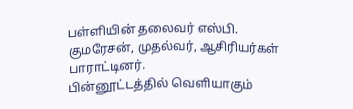பள்ளியின் தலைவர் எஸ்பி. குமரேசன், முதல்வர், ஆசிரியர்கள் பாராட்டினர்.
பின்னூட்டத்தில் வெளியாகும்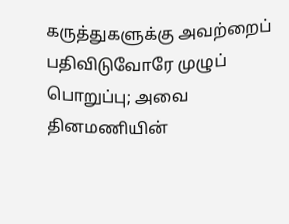கருத்துகளுக்கு அவற்றைப் பதிவிடுவோரே முழுப் பொறுப்பு; அவை தினமணியின்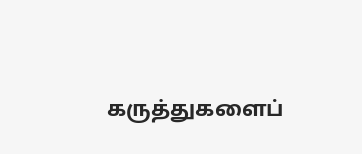கருத்துகளைப்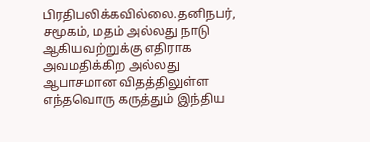பிரதிபலிக்கவில்லை.தனிநபர், சமூகம், மதம் அல்லது நாடு ஆகியவற்றுக்கு எதிராக அவமதிக்கிற அல்லது ஆபாசமான விதத்திலுள்ள எந்தவொரு கருத்தும் இந்திய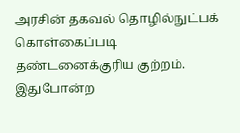அரசின் தகவல் தொழில்நுட்பக் கொள்கைப்படி தண்டனைக்குரிய குற்றம். இதுபோன்ற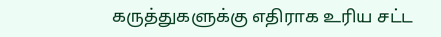கருத்துகளுக்கு எதிராக உரிய சட்ட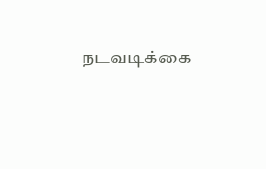நடவடிக்கை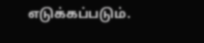எடுக்கப்படும்.